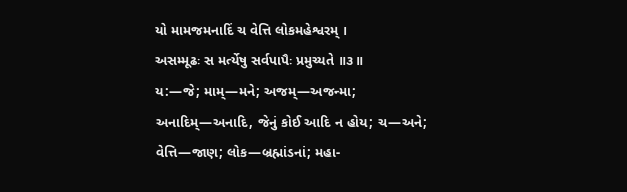યો મામજમનાદિં ચ વેત્તિ લોકમહેશ્વરમ્ ।
અસમ્મૂઢઃ સ મર્ત્યેષુ સર્વપાપૈઃ પ્રમુચ્યતે ॥૩॥
ય:—જે; મામ્—મને; અજમ્—અજન્મા; અનાદિમ્—અનાદિ, જેનું કોઈ આદિ ન હોય; ચ—અને; વેત્તિ—જાણ; લોક—બ્રહ્માંડનાં; મહા-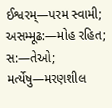ઈશ્વરમ્—પરમ સ્વામી; અસમ્મૂઢ:—મોહ રહિત; સ:—તેઓ; મર્ત્યેષુ—મરણશીલ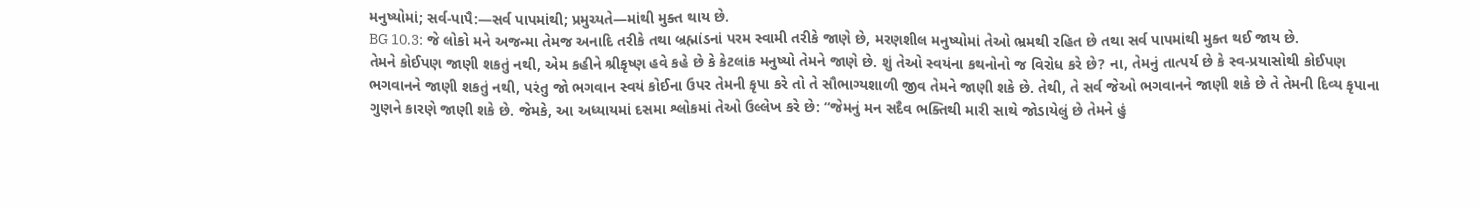મનુષ્યોમાં; સર્વ-પાપૈ:—સર્વ પાપમાંથી; પ્રમુચ્યતે—માંથી મુક્ત થાય છે.
BG 10.3: જે લોકો મને અજન્મા તેમજ અનાદિ તરીકે તથા બ્રહ્માંડનાં પરમ સ્વામી તરીકે જાણે છે, મરણશીલ મનુષ્યોમાં તેઓ ભ્રમથી રહિત છે તથા સર્વ પાપમાંથી મુક્ત થઈ જાય છે.
તેમને કોઈપણ જાણી શકતું નથી, એમ કહીને શ્રીકૃષ્ણ હવે કહે છે કે કેટલાંક મનુષ્યો તેમને જાણે છે. શું તેઓ સ્વયંના કથનોનો જ વિરોધ કરે છે? ના, તેમનું તાત્પર્ય છે કે સ્વ-પ્રયાસોથી કોઈપણ ભગવાનને જાણી શકતું નથી, પરંતુ જો ભગવાન સ્વયં કોઈના ઉપર તેમની કૃપા કરે તો તે સૌભાગ્યશાળી જીવ તેમને જાણી શકે છે. તેથી, તે સર્વ જેઓ ભગવાનને જાણી શકે છે તે તેમની દિવ્ય કૃપાના ગુણને કારણે જાણી શકે છે. જેમકે, આ અધ્યાયમાં દસમા શ્લોકમાં તેઓ ઉલ્લેખ કરે છે: “જેમનું મન સદૈવ ભક્તિથી મારી સાથે જોડાયેલું છે તેમને હું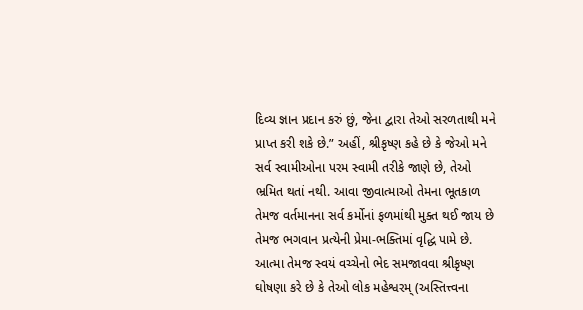દિવ્ય જ્ઞાન પ્રદાન કરું છું, જેના દ્વારા તેઓ સરળતાથી મને પ્રાપ્ત કરી શકે છે.” અહીં, શ્રીકૃષ્ણ કહે છે કે જેઓ મને સર્વ સ્વામીઓના પરમ સ્વામી તરીકે જાણે છે, તેઓ ભ્રમિત થતાં નથી. આવા જીવાત્માઓ તેમના ભૂતકાળ તેમજ વર્તમાનના સર્વ કર્મોનાં ફળમાંથી મુક્ત થઈ જાય છે તેમજ ભગવાન પ્રત્યેની પ્રેમા-ભક્તિમાં વૃદ્ધિ પામે છે.
આત્મા તેમજ સ્વયં વચ્ચેનો ભેદ સમજાવવા શ્રીકૃષ્ણ ઘોષણા કરે છે કે તેઓ લોક મહેશ્વરમ્ (અસ્તિત્ત્વના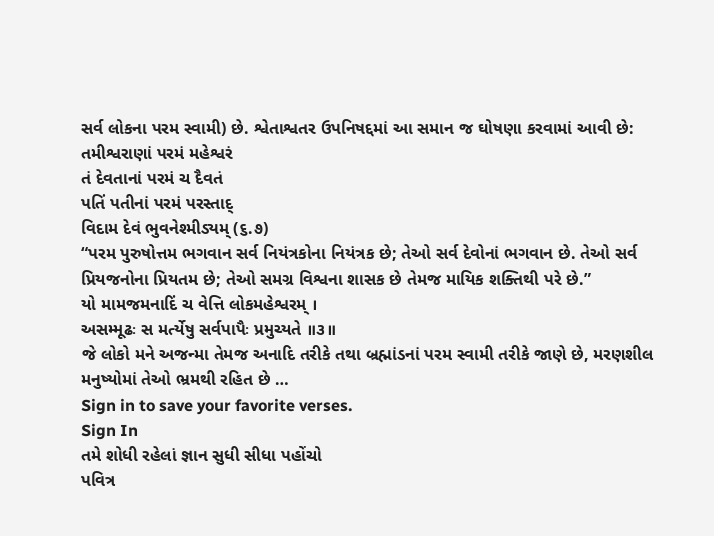સર્વ લોકના પરમ સ્વામી) છે. શ્વેતાશ્વતર ઉપનિષદ્દમાં આ સમાન જ ઘોષણા કરવામાં આવી છે:
તમીશ્વરાણાં પરમં મહેશ્વરં
તં દેવતાનાં પરમં ચ દૈવતં
પતિં પતીનાં પરમં પરસ્તાદ્
વિદામ દેવં ભુવનેશ્મીડ્યમ્ (૬.૭)
“પરમ પુરુષોત્તમ ભગવાન સર્વ નિયંત્રકોના નિયંત્રક છે; તેઓ સર્વ દેવોનાં ભગવાન છે. તેઓ સર્વ પ્રિયજનોના પ્રિયતમ છે; તેઓ સમગ્ર વિશ્વના શાસક છે તેમજ માયિક શક્તિથી પરે છે.”
યો મામજમનાદિં ચ વેત્તિ લોકમહેશ્વરમ્ ।
અસમ્મૂઢઃ સ મર્ત્યેષુ સર્વપાપૈઃ પ્રમુચ્યતે ॥૩॥
જે લોકો મને અજન્મા તેમજ અનાદિ તરીકે તથા બ્રહ્માંડનાં પરમ સ્વામી તરીકે જાણે છે, મરણશીલ મનુષ્યોમાં તેઓ ભ્રમથી રહિત છે …
Sign in to save your favorite verses.
Sign In
તમે શોધી રહેલાં જ્ઞાન સુધી સીધા પહોંચો
પવિત્ર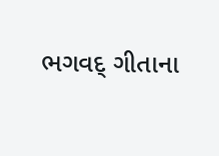ભગવદ્ ગીતાના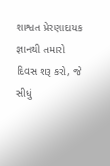શાશ્વત પ્રેરણાદાયક જ્ઞાનથી તમારો દિવસ શરૂ કરો, જે સીધું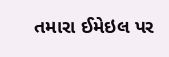તમારા ઈમેઇલ પર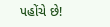પહોંચે છે!